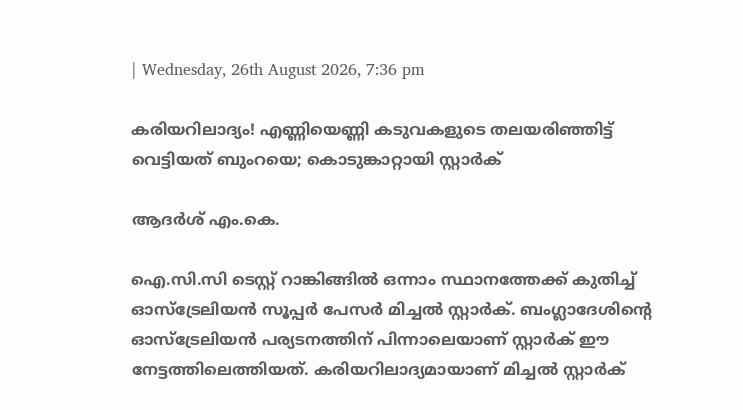| Wednesday, 26th August 2026, 7:36 pm

കരിയറിലാദ്യം! എണ്ണിയെണ്ണി കടുവകളുടെ തലയരിഞ്ഞിട്ട് വെട്ടിയത് ബുംറയെ; കൊടുങ്കാറ്റായി സ്റ്റാര്‍ക്

ആദർശ് എം.കെ.

ഐ.സി.സി ടെസ്റ്റ് റാങ്കിങ്ങില്‍ ഒന്നാം സ്ഥാനത്തേക്ക് കുതിച്ച് ഓസ്‌ട്രേലിയന്‍ സൂപ്പര്‍ പേസര്‍ മിച്ചല്‍ സ്റ്റാര്‍ക്. ബംഗ്ലാദേശിന്റെ ഓസ്‌ട്രേലിയന്‍ പര്യടനത്തിന് പിന്നാലെയാണ് സ്റ്റാര്‍ക് ഈ നേട്ടത്തിലെത്തിയത്. കരിയറിലാദ്യമായാണ് മിച്ചല്‍ സ്റ്റാര്‍ക്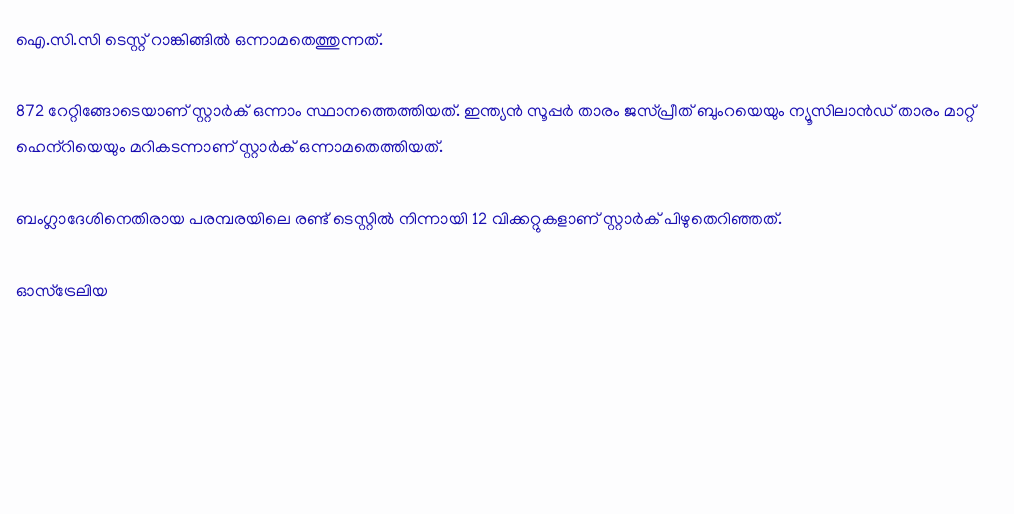ഐ.സി.സി ടെസ്റ്റ് റാങ്കിങ്ങില്‍ ഒന്നാമതെത്തുന്നത്.

872 റേറ്റിങ്ങോടെയാണ് സ്റ്റാര്‍ക് ഒന്നാം സ്ഥാനത്തെത്തിയത്. ഇന്ത്യന്‍ സൂപ്പര്‍ താരം ജസ്പ്രീത് ബുംറയെയും ന്യൂസിലാന്‍ഡ് താരം മാറ്റ് ഹെന്‌റിയെയും മറികടന്നാണ് സ്റ്റാര്‍ക് ഒന്നാമതെത്തിയത്.

ബംഗ്ലാദേശിനെതിരായ പരമ്പരയിലെ രണ്ട് ടെസ്റ്റില്‍ നിന്നായി 12 വിക്കറ്റുകളാണ് സ്റ്റാര്‍ക് പിഴുതെറിഞ്ഞത്.

ഓസ്‌ട്രേലിയ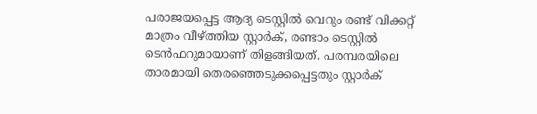പരാജയപ്പെട്ട ആദ്യ ടെസ്റ്റില്‍ വെറും രണ്ട് വിക്കറ്റ് മാത്രം വീഴ്ത്തിയ സ്റ്റാര്‍ക്, രണ്ടാം ടെസ്റ്റില്‍ ടെന്‍ഫറുമായാണ് തിളങ്ങിയത്. പരമ്പരയിലെ താരമായി തെരഞ്ഞെടുക്കപ്പെട്ടതും സ്റ്റാര്‍ക്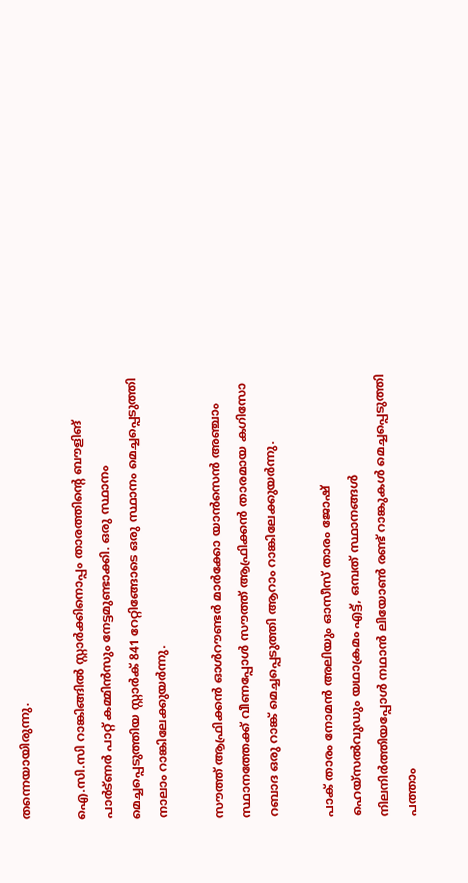തന്നെയായിരുന്നു.

ഐ.സി.സി റാങ്കിങ്ങില്‍ സ്റ്റാര്‍ക്കിനൊപ്പം താരത്തിന്റെ ബൗളിങ് പാര്‍ട്ണര്‍ പാറ്റ് കമ്മിന്‍സും നേട്ടമുണ്ടാക്കി. ഒരു സ്ഥാനം മെച്ചപ്പെടുത്തിയ സ്റ്റാര്‍ക് 841 റേറ്റിങ്ങോടെ ഒരു സ്ഥാനം മെച്ചപ്പെടുത്തി നാലാം റാങ്കിലേക്കുയര്‍ന്നു.

സൗത്ത് ആഫ്രിക്കന്‍ ഓള്‍റൗണ്ടര്‍ മാര്‍ക്കോ യാന്‍സെന്‍ അഞ്ചാം സ്ഥാനത്തേക്ക് വീണപ്പോള്‍ സൗത്ത് ആഫ്രിക്കന്‍ താരമായ കഗിസോ റബാദ ഒരു റാങ്ക് മെച്ചപ്പെടുത്തി ആറാം റാങ്കിലേക്കുയര്‍ന്നു.

പാക് താരം നോമന്‍ അലിയും ഓസീസ് താരം ജോഷ് ഹെയ്‌സല്‍വുഡും യഥാക്രമം എട്ട്, ഒമ്പത് സ്ഥാനങ്ങള്‍ നിലനിര്‍ത്തിയപ്പോള്‍ നഥാന്‍ ലിയോണ്‍ രണ്ട് റാങ്കുകള്‍ മെച്ചപ്പെടുത്തി പത്താം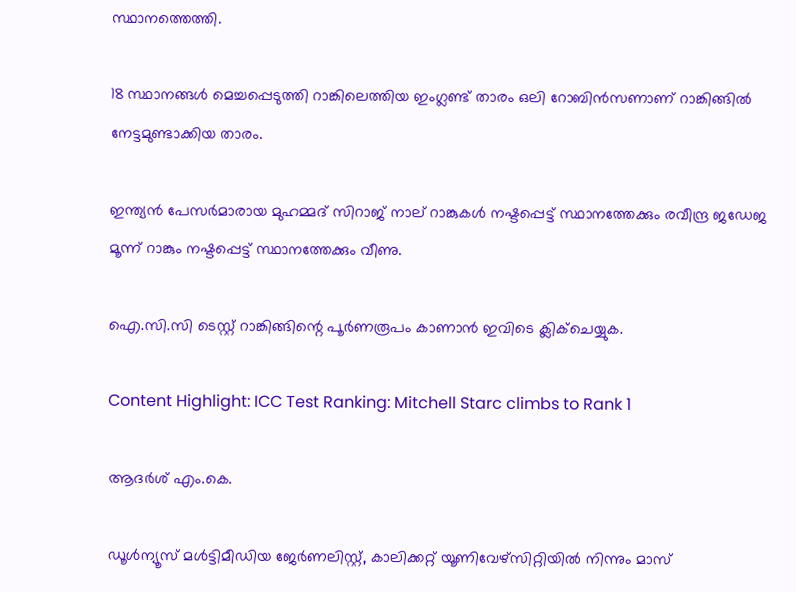സ്ഥാനത്തെത്തി.

18 സ്ഥാനങ്ങള്‍ മെച്ചപ്പെടുത്തി റാങ്കിലെത്തിയ ഇംഗ്ലണ്ട് താരം ഒലി റോബിന്‍സണാണ് റാങ്കിങ്ങില്‍ നേട്ടമുണ്ടാക്കിയ താരം.

ഇന്ത്യന്‍ പേസര്‍മാരായ മുഹമ്മദ് സിറാജ് നാല് റാങ്കുകള്‍ നഷ്ടപ്പെട്ട് സ്ഥാനത്തേക്കും രവീന്ദ്ര ജഡേജ മൂന്ന് റാങ്കും നഷ്ടപ്പെട്ട് സ്ഥാനത്തേക്കും വീണു.

ഐ.സി.സി ടെസ്റ്റ് റാങ്കിങ്ങിന്റെ പൂര്‍ണരൂപം കാണാന്‍ ഇവിടെ ക്ലിക്ചെയ്യുക.

Content Highlight: ICC Test Ranking: Mitchell Starc climbs to Rank 1

ആദർശ് എം.കെ.

ഡൂള്‍ന്യൂസ് മള്‍ട്ടിമീഡിയ ജേര്‍ണലിസ്റ്റ്, കാലിക്കറ്റ് യൂണിവേഴ്സിറ്റിയില്‍ നിന്നും മാസ്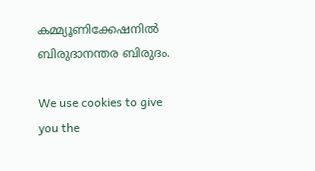കമ്മ്യൂണിക്കേഷനില്‍ ബിരുദാനന്തര ബിരുദം.

We use cookies to give you the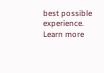best possible experience. Learn more